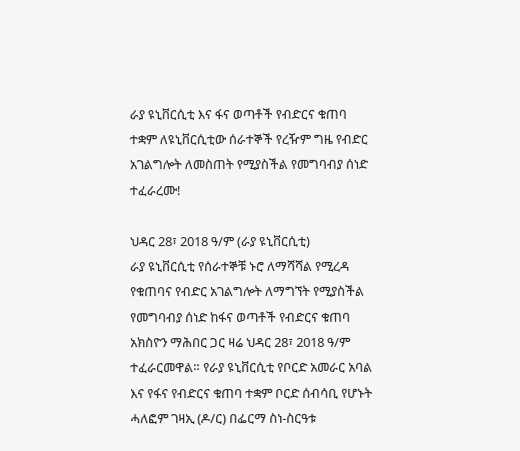ራያ ዩኒቨርሲቲ እና ፋና ወጣቶች የብድርና ቁጠባ ተቋም ለዩኒቨርሲቲው ሰራተኞች የረዥም ግዜ የብድር አገልግሎት ለመስጠት የሚያስችል የመግባብያ ሰነድ ተፈራረሙ!

ህዳር 28፣ 2018 ዓ/ም (ራያ ዩኒቨርሲቲ)
ራያ ዩኒቨርሲቲ የሰራተኞቹ ኑሮ ለማሻሻል የሚረዳ የቁጠባና የብድር አገልግሎት ለማግኘት የሚያስችል የመግባብያ ሰነድ ከፋና ወጣቶች የብድርና ቁጠባ አክስዮን ማሕበር ጋር ዛሬ ህዳር 28፣ 2018 ዓ/ም ተፈራርመዋል። የራያ ዩኒቨርሲቲ የቦርድ አመራር አባል እና የፋና የብድርና ቁጠባ ተቋም ቦርድ ሰብሳቢ የሆኑት ሓለፎም ገዛኢ (ዶ/ር) በፌርማ ስነ-ስርዓቱ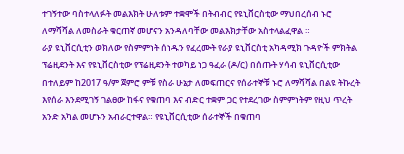ተገኝተው ባስተላለፉት መልእክት ሁለቱም ተቋሞች በትብብር የዩኒቨርስቲው ማህበረሰብ ኑሮ ለማሻሻል ለመስራት ቁርጠኛ መሆናን አንዳለባቸው መልእክታቸው አስተላልፈዋል ።
ራያ ዩኒቨርሲቲን ወክለው የስምምነት ሰነዱን የፈረሙት የራያ ዩኒቨርስቲ አካዳሚክ ጉዳዮች ምክትል ፕሬዚደንት እና የዩኒቨርስቲው የፕሬዚደንት ተወካይ ነጋ ዓፈራ (ዶ/ር) በሰጡት ሃሳብ ዩኒቨርሲቲው በተለይም ከ2017 ዓ/ም ጀምሮ ምቹ የስራ ሁኔታ ለመፍጠርና የሰራተኞቹ ኑሮ ለማሻሻል በልዩ ትኩረት እየሰራ እንደሚገኝ ገልፀው ከፋና የቁጠባ እና ብድር ተቋም ጋር የተደረገው ስምምነትም የዚህ ጥረት አንድ አካል መሆኑን አብራርተዋል። የዩኒቨርሲቲው ሰራተኞች በቁጠባ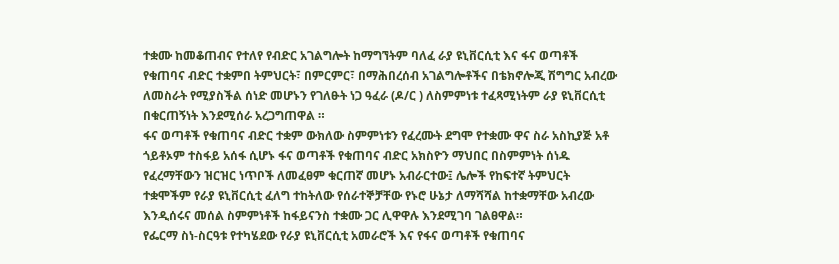ተቋሙ ከመቆጠብና የተለየ የብድር አገልግሎት ከማግኘትም ባለፈ ራያ ዩኒቨርሲቲ እና ፋና ወጣቶች የቁጠባና ብድር ተቋምበ ትምህርት፣ በምርምር፣ በማሕበረሰብ አገልግሎቶችና በቴክኖሎጂ ሽግግር አብረው ለመስራት የሚያስችል ሰነድ መሆኑን የገለፁት ነጋ ዓፈራ (ዶ/ር ) ለስምምነቱ ተፈጻሚነትም ራያ ዩኒቨርሲቲ በቁርጠኝነት እንደሚሰራ አረጋግጠዋል ።
ፋና ወጣቶች የቁጠባና ብድር ተቋም ውክለው ስምምነቱን የፈረሙት ደግሞ የተቋሙ ዋና ስራ አስኪያጅ አቶ ጎይቶኦም ተስፋይ አሰፋ ሲሆኑ ፋና ወጣቶች የቁጠባና ብድር አክስዮን ማህበር በስምምነት ሰነዱ የፈረማቸውን ዝርዝር ነጥቦች ለመፈፀም ቁርጠኛ መሆኑ አብራርተው፤ ሌሎች የከፍተኛ ትምህርት ተቋሞችም የራያ ዩኒቨርሲቲ ፈለግ ተከትለው የሰራተኞቻቸው የኑሮ ሁኔታ ለማሻሻል ከተቋማቸው አብረው እንዲሰሩና መሰል ስምምነቶች ከፋይናንስ ተቋሙ ጋር ሊዋዋሉ እንደሚገባ ገልፀዋል።
የፌርማ ስነ-ስርዓቱ የተካሄደው የራያ ዩኒቨርሲቲ አመራሮች እና የፋና ወጣቶች የቁጠባና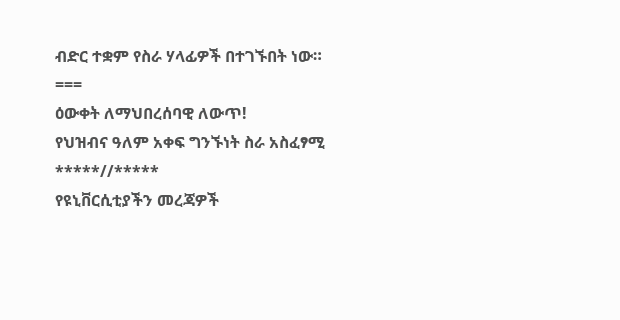ብድር ተቋም የስራ ሃላፊዎች በተገኙበት ነው።
===
ዕውቀት ለማህበረሰባዊ ለውጥ!
የህዝብና ዓለም አቀፍ ግንኙነት ስራ አስፈፃሚ
*****//*****
የዩኒቨርሲቲያችን መረጃዎች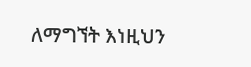ለማግኘት እነዚህን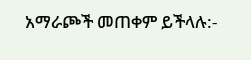አማራጮች መጠቀም ይችላሉ:-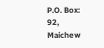P.O. Box: 92, Maichew